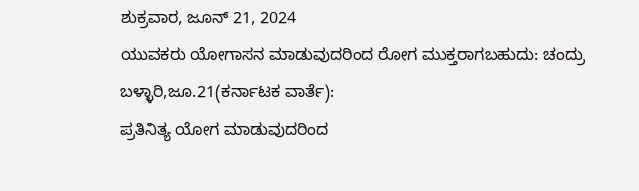ಶುಕ್ರವಾರ, ಜೂನ್ 21, 2024
ಯುವಕರು ಯೋಗಾಸನ ಮಾಡುವುದರಿಂದ ರೋಗ ಮುಕ್ತರಾಗಬಹುದು: ಚಂದ್ರು
ಬಳ್ಳಾರಿ,ಜೂ.21(ಕರ್ನಾಟಕ ವಾರ್ತೆ):
ಪ್ರತಿನಿತ್ಯ ಯೋಗ ಮಾಡುವುದರಿಂದ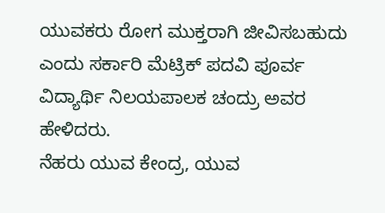ಯುವಕರು ರೋಗ ಮುಕ್ತರಾಗಿ ಜೀವಿಸಬಹುದು ಎಂದು ಸರ್ಕಾರಿ ಮೆಟ್ರಿಕ್ ಪದವಿ ಪೂರ್ವ ವಿದ್ಯಾರ್ಥಿ ನಿಲಯಪಾಲಕ ಚಂದ್ರು ಅವರ ಹೇಳಿದರು.
ನೆಹರು ಯುವ ಕೇಂದ್ರ, ಯುವ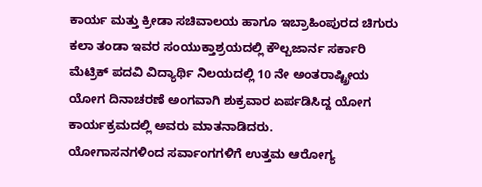ಕಾರ್ಯ ಮತ್ತು ಕ್ರೀಡಾ ಸಚಿವಾಲಯ ಹಾಗೂ ಇಬ್ರಾಹಿಂಪುರದ ಚಿಗುರು ಕಲಾ ತಂಡಾ ಇವರ ಸಂಯುಕ್ತಾಶ್ರಯದಲ್ಲಿ ಕೌಲ್ಬಜಾರ್ನ ಸರ್ಕಾರಿ ಮೆಟ್ರಿಕ್ ಪದವಿ ವಿದ್ಯಾರ್ಥಿ ನಿಲಯದಲ್ಲಿ 10 ನೇ ಅಂತರಾಷ್ಟ್ರೀಯ ಯೋಗ ದಿನಾಚರಣೆ ಅಂಗವಾಗಿ ಶುಕ್ರವಾರ ಏರ್ಪಡಿಸಿದ್ದ ಯೋಗ ಕಾರ್ಯಕ್ರಮದಲ್ಲಿ ಅವರು ಮಾತನಾಡಿದರು.
ಯೋಗಾಸನಗಳಿಂದ ಸರ್ವಾಂಗಗಳಿಗೆ ಉತ್ತಮ ಆರೋಗ್ಯ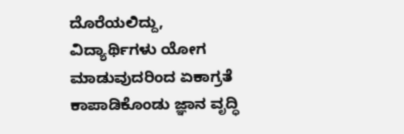ದೊರೆಯಲಿದ್ದು, ವಿದ್ಯಾರ್ಥಿಗಳು ಯೋಗ ಮಾಡುವುದರಿಂದ ಏಕಾಗ್ರತೆ ಕಾಪಾಡಿಕೊಂಡು ಜ್ಞಾನ ವೃದ್ಧಿ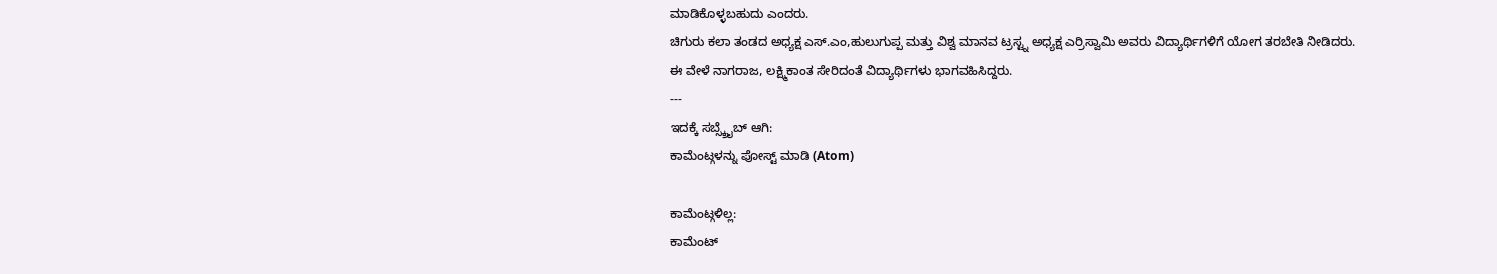ಮಾಡಿಕೊಳ್ಳಬಹುದು ಎಂದರು.
ಚಿಗುರು ಕಲಾ ತಂಡದ ಅಧ್ಯಕ್ಷ ಎಸ್.ಎಂ,ಹುಲುಗುಪ್ಪ ಮತ್ತು ವಿಶ್ವ ಮಾನವ ಟ್ರಸ್ಟ್ನ ಅಧ್ಯಕ್ಷ ಎರ್ರಿಸ್ವಾಮಿ ಅವರು ವಿದ್ಯಾರ್ಥಿಗಳಿಗೆ ಯೋಗ ತರಬೇತಿ ನೀಡಿದರು.
ಈ ವೇಳೆ ನಾಗರಾಜ, ಲಕ್ಷ್ಮಿಕಾಂತ ಸೇರಿದಂತೆ ವಿದ್ಯಾರ್ಥಿಗಳು ಭಾಗವಹಿಸಿದ್ದರು.
---
ಇದಕ್ಕೆ ಸಬ್ಸ್ಕ್ರೈಬ್ ಆಗಿ:
ಕಾಮೆಂಟ್ಗಳನ್ನು ಪೋಸ್ಟ್ ಮಾಡಿ (Atom)

ಕಾಮೆಂಟ್ಗಳಿಲ್ಲ:
ಕಾಮೆಂಟ್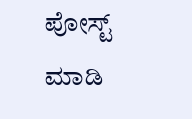ಪೋಸ್ಟ್ ಮಾಡಿ